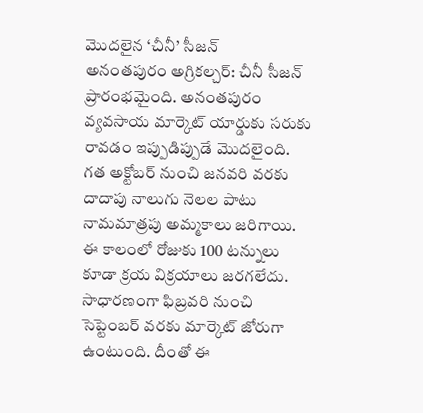మొదలైన ‘చీనీ’ సీజన్
అనంతపురం అగ్రికల్చర్: చీనీ సీజన్ ప్రారంభమైంది. అనంతపురం వ్యవసాయ మార్కెట్ యార్డుకు సరుకు రావడం ఇప్పుడిప్పుడే మొదలైంది. గత అక్టోబర్ నుంచి జనవరి వరకు దాదాపు నాలుగు నెలల పాటు నామమాత్రపు అమ్మకాలు జరిగాయి. ఈ కాలంలో రోజుకు 100 టన్నులు కూడా క్రయ విక్రయాలు జరగలేదు. సాధారణంగా ఫిబ్రవరి నుంచి సెప్టెంబర్ వరకు మార్కెట్ జోరుగా ఉంటుంది. దీంతో ఈ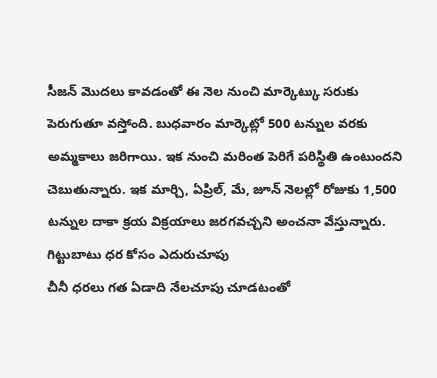సీజన్ మొదలు కావడంతో ఈ నెల నుంచి మార్కెట్కు సరుకు పెరుగుతూ వస్తోంది. బుధవారం మార్కెట్లో 500 టన్నుల వరకు అమ్మకాలు జరిగాయి. ఇక నుంచి మరింత పెరిగే పరిస్థితి ఉంటుందని చెబుతున్నారు. ఇక మార్చి, ఏప్రిల్, మే, జూన్ నెలల్లో రోజుకు 1,500 టన్నుల దాకా క్రయ విక్రయాలు జరగవచ్చని అంచనా వేస్తున్నారు.
గిట్టుబాటు ధర కోసం ఎదురుచూపు
చీనీ ధరలు గత ఏడాది నేలచూపు చూడటంతో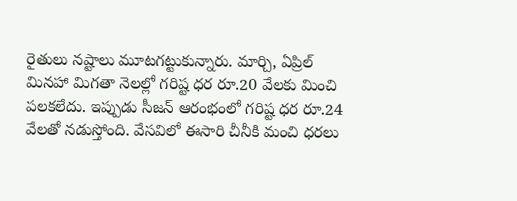రైతులు నష్టాలు మూటగట్టుకున్నారు. మార్చి, ఏప్రిల్ మినహా మిగతా నెలల్లో గరిష్ట ధర రూ.20 వేలకు మించి పలకలేదు. ఇప్పుడు సీజన్ ఆరంభంలో గరిష్ట ధర రూ.24 వేలతో నడుస్తోంది. వేసవిలో ఈసారి చీనీకి మంచి ధరలు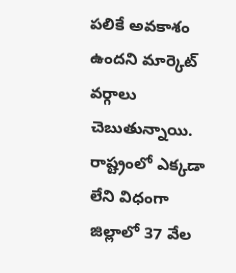పలికే అవకాశం ఉందని మార్కెట్ వర్గాలు చెబుతున్నాయి. రాష్ట్రంలో ఎక్కడా లేని విధంగా జిల్లాలో 37 వేల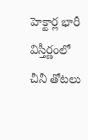హెక్టార్ల భారీ విస్తీర్ణంలో చీనీ తోటలు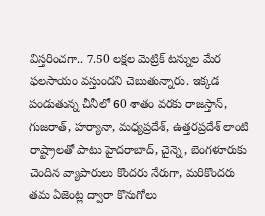విస్తరించగా.. 7.50 లక్షల మెట్రిక్ టన్నుల మేర ఫలసాయం వస్తుందని చెబుతున్నారు. ఇక్కడ పండుతున్న చీనీలో 60 శాతం వరకు రాజస్తాన్, గుజరాత్, హర్యానా, మధ్యప్రదేశ్, ఉత్తరప్రదేశ్ లాంటి రాష్ట్రాలతో పాటు హైదరాబాద్, చైన్నె, బెంగళూరుకు చెందిన వ్యాపారులు కొందరు నేరుగా, మరికొందరు తమ ఏజెంట్ల ద్వారా కొనుగోలు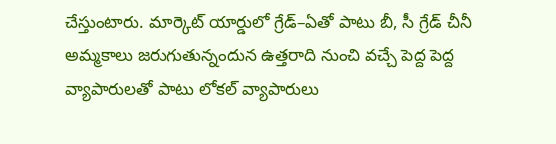చేస్తుంటారు. మార్కెట్ యార్డులో గ్రేడ్–ఏతో పాటు బీ, సీ గ్రేడ్ చీనీ అమ్మకాలు జరుగుతున్నందున ఉత్తరాది నుంచి వచ్చే పెద్ద పెద్ద వ్యాపారులతో పాటు లోకల్ వ్యాపారులు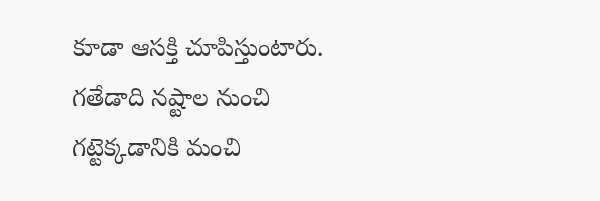కూడా ఆసక్తి చూపిస్తుంటారు. గతేడాది నష్టాల నుంచి గట్టెక్కడానికి మంచి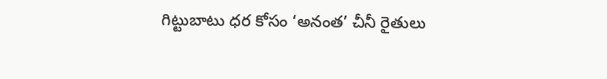గిట్టుబాటు ధర కోసం ‘అనంత’ చీనీ రైతులు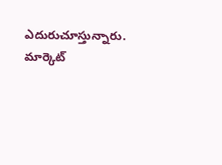ఎదురుచూస్తున్నారు.
మార్కెట్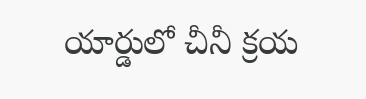యార్డులో చీనీ క్రయ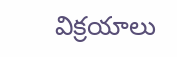విక్రయాలు